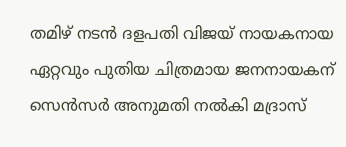തമിഴ് നടൻ ദളപതി വിജയ് നായകനായ ഏറ്റവും പുതിയ ചിത്രമായ ജനനായകന് സെൻസർ അനുമതി നൽകി മദ്രാസ്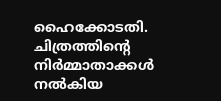ഹൈക്കോടതി. ചിത്രത്തിന്റെ നിർമ്മാതാക്കൾ നൽകിയ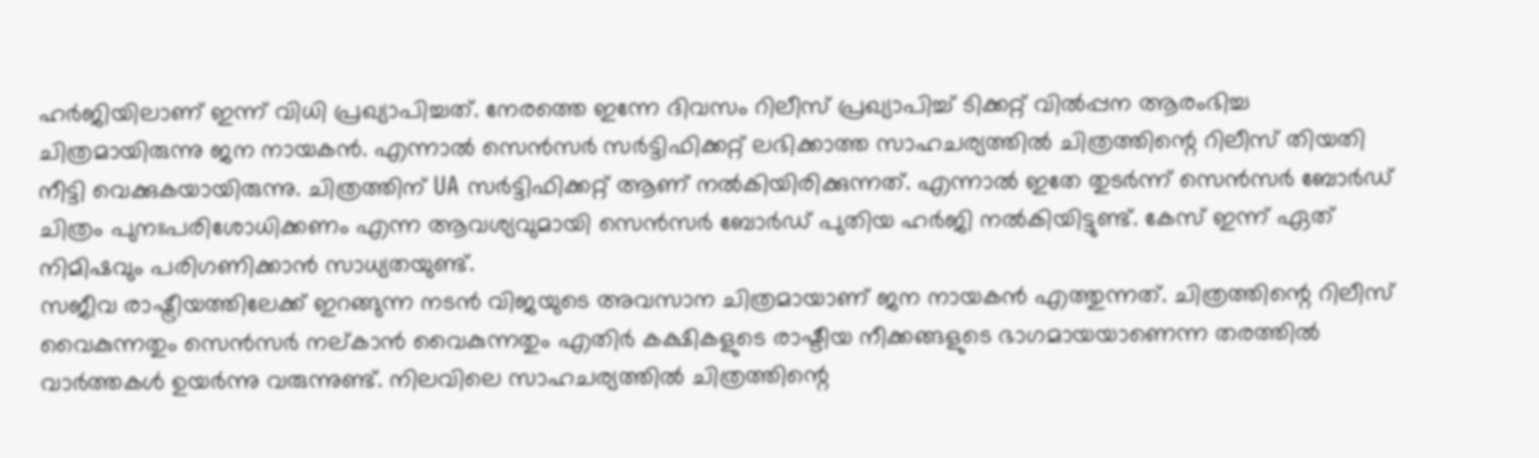ഹർജിയിലാണ് ഇന്ന് വിധി പ്രഖ്യാപിച്ചത്. നേരത്തെ ഇന്നേ ദിവസം റിലീസ് പ്രഖ്യാപിച്ച് ടിക്കറ്റ് വിൽപ്പന ആരംഭിച്ച ചിത്രമായിരുന്നു ജന നായകൻ. എന്നാൽ സെൻസർ സർട്ടിഫിക്കറ്റ് ലഭിക്കാത്ത സാഹചര്യത്തിൽ ചിത്രത്തിന്റെ റിലീസ് തിയതി നീട്ടി വെക്കുകയായിരുന്നു. ചിത്രത്തിന് UA സർട്ടിഫിക്കറ്റ് ആണ് നൽകിയിരിക്കുന്നത്. എന്നാൽ ഇതേ തുടർന്ന് സെൻസർ ബോർഡ് ചിത്രം പുനഃപരിശോധിക്കണം എന്ന ആവശ്യവുമായി സെൻസർ ബോർഡ് പുതിയ ഹർജി നൽകിയിട്ടുണ്ട്. കേസ് ഇന്ന് ഏത് നിമിഷവും പരിഗണിക്കാൻ സാധ്യതയുണ്ട്.
സജീവ രാഷ്ട്രീയത്തിലേക്ക് ഇറങ്ങുന്ന നടൻ വിജയുടെ അവസാന ചിത്രമായാണ് ജന നായകൻ എത്തുന്നത്. ചിത്രത്തിന്റെ റിലീസ് വൈകുന്നതും സെൻസർ നല്കാൻ വൈകുന്നതും എതിർ കക്ഷികളുടെ രാഷ്ടീയ നീക്കങ്ങളുടെ ഭാഗമായയാണെന്ന തരത്തിൽ വാർത്തകൾ ഉയർന്നു വരുന്നുണ്ട്. നിലവിലെ സാഹചര്യത്തിൽ ചിത്രത്തിന്റെ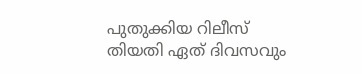പുതുക്കിയ റിലീസ് തിയതി ഏത് ദിവസവും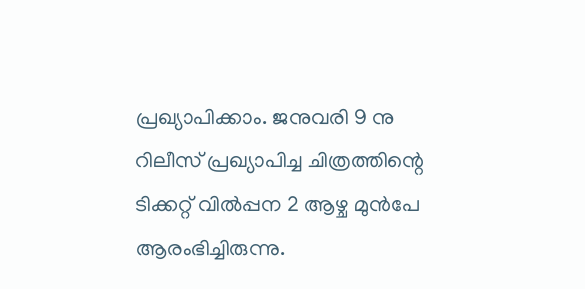പ്രഖ്യാപിക്കാം. ജനുവരി 9 നു റിലീസ് പ്രഖ്യാപിച്ച ചിത്രത്തിന്റെ ടിക്കറ്റ് വിൽപ്പന 2 ആഴ്ച മുൻപേ ആരംഭിച്ചിരുന്നു.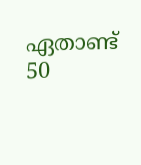ഏതാണ്ട് 50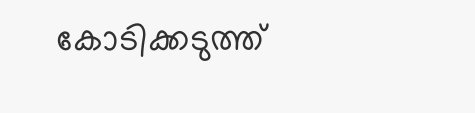കോടിക്കടുത്ത്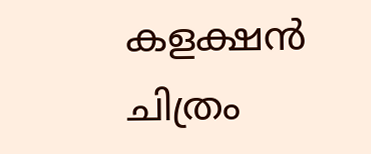കളക്ഷൻ ചിത്രം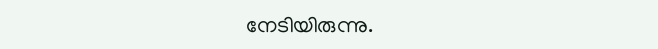നേടിയിരുന്നു.